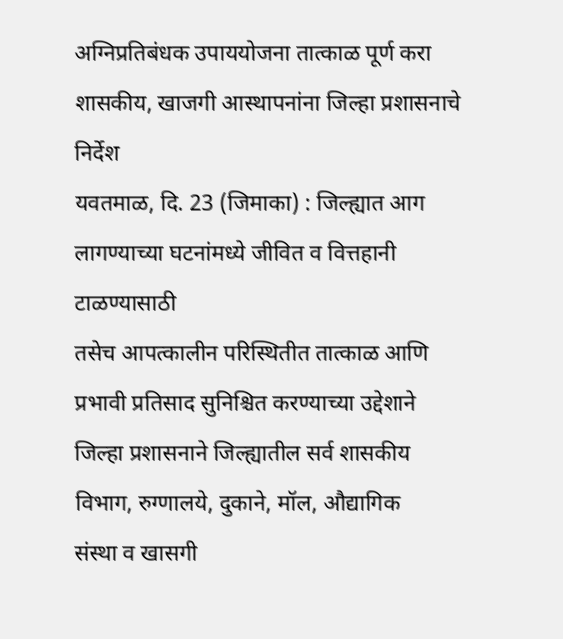अग्निप्रतिबंधक उपाययोजना तात्काळ पूर्ण करा
शासकीय, खाजगी आस्थापनांना जिल्हा प्रशासनाचे निर्देश
यवतमाळ, दि. 23 (जिमाका) : जिल्ह्यात आग लागण्याच्या घटनांमध्ये जीवित व वित्तहानी टाळण्यासाठी
तसेच आपत्कालीन परिस्थितीत तात्काळ आणि प्रभावी प्रतिसाद सुनिश्चित करण्याच्या उद्देशाने
जिल्हा प्रशासनाने जिल्ह्यातील सर्व शासकीय विभाग, रुग्णालये, दुकाने, मॉल, औद्यागिक
संस्था व खासगी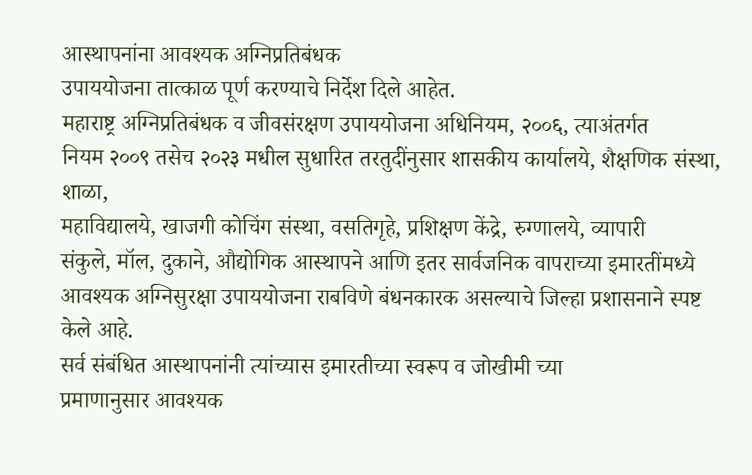आस्थापनांना आवश्यक अग्निप्रतिबंधक
उपाययोजना तात्काळ पूर्ण करण्याचे निर्देश दिले आहेत.
महाराष्ट्र अग्निप्रतिबंधक व जीवसंरक्षण उपाययोजना अधिनियम, २००६, त्याअंतर्गत
नियम २००९ तसेच २०२३ मधील सुधारित तरतुदींनुसार शासकीय कार्यालये, शैक्षणिक संस्था, शाळा,
महाविद्यालये, खाजगी कोचिंग संस्था, वसतिगृहे, प्रशिक्षण केंद्रे, रुग्णालये, व्यापारी
संकुले, मॉल, दुकाने, औद्योगिक आस्थापने आणि इतर सार्वजनिक वापराच्या इमारतींमध्ये
आवश्यक अग्निसुरक्षा उपाययोजना राबविणे बंधनकारक असल्याचे जिल्हा प्रशासनाने स्पष्ट
केले आहे.
सर्व संबंधित आस्थापनांनी त्यांच्यास इमारतीच्या स्वरूप व जोखीमी च्या
प्रमाणानुसार आवश्यक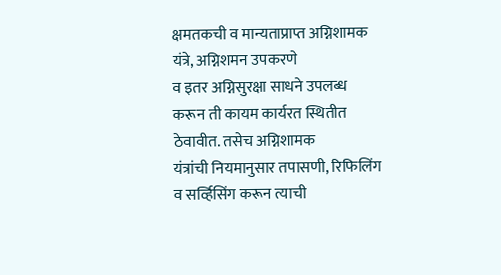क्षमतकची व मान्यताप्राप्त अग्निशामक यंत्रे, अग्निशमन उपकरणे
व इतर अग्निसुरक्षा साधने उपलब्ध करून ती कायम कार्यरत स्थितीत ठेवावीत. तसेच अग्निशामक
यंत्रांची नियमानुसार तपासणी, रिफिलिंग व सर्व्हिसिंग करून त्याची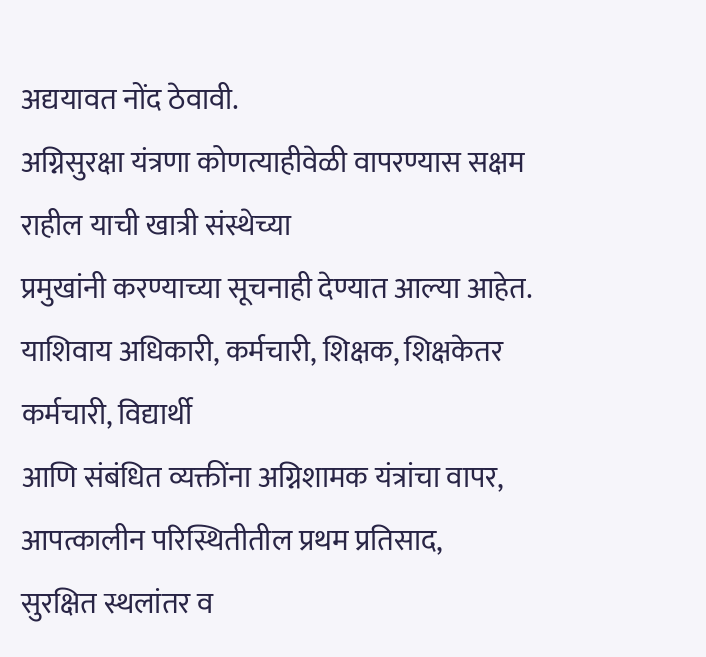अद्ययावत नोंद ठेवावी.
अग्निसुरक्षा यंत्रणा कोणत्याहीवेळी वापरण्यास सक्षम राहील याची खात्री संस्थेच्या
प्रमुखांनी करण्याच्या सूचनाही देण्यात आल्या आहेत.
याशिवाय अधिकारी, कर्मचारी, शिक्षक, शिक्षकेतर कर्मचारी, विद्यार्थी
आणि संबंधित व्यक्तींना अग्निशामक यंत्रांचा वापर, आपत्कालीन परिस्थितीतील प्रथम प्रतिसाद,
सुरक्षित स्थलांतर व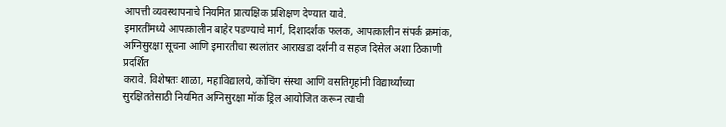आपत्ती व्यवस्थापनाचे नियमित प्रात्यक्षिक प्रशिक्षण देण्यात यावे.
इमारतींमध्ये आपत्कालीन बाहेर पडण्याचे मार्ग, दिशादर्शक फलक, आपत्कालीन संपर्क क्रमांक,
अग्निसुरक्षा सूचना आणि इमारतीचा स्थलांतर आराखडा दर्शनी व सहज दिसेल अशा ठिकाणी प्रदर्शित
करावे. विशेषतः शाळा, महाविद्यालये, कोचिंग संस्था आणि वसतिगृहांनी विद्यार्थ्यांच्या
सुरक्षिततेसाठी नियमित अग्निसुरक्षा मॉक ड्रिल आयोजित करून त्याची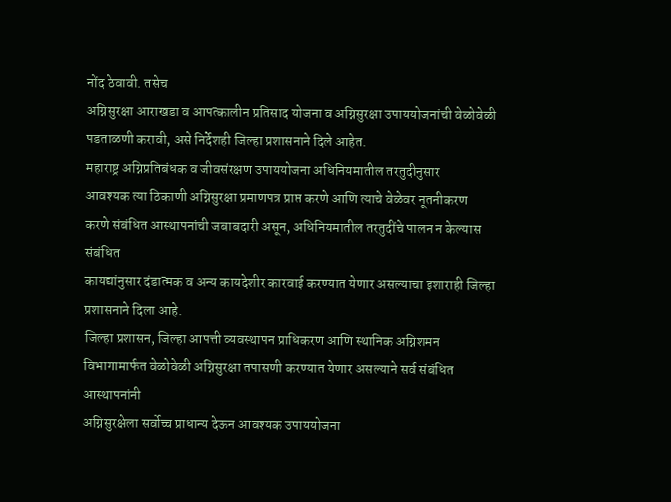नोंद ठेवावी. तसेच
अग्निसुरक्षा आराखडा व आपत्कालीन प्रतिसाद योजना व अग्निसुरक्षा उपाययोजनांची वेळोवेळी
पडताळणी करावी, असे निर्देशही जिल्हा प्रशासनाने दिले आहेत.
महाराष्ट्र अग्निप्रतिबंधक व जीवसंरक्षण उपाययोजना अधिनियमातील तरतुदीनुसार
आवश्यक त्या ठिकाणी अग्निसुरक्षा प्रमाणपत्र प्राप्त करणे आणि त्याचे वेळेवर नूतनीकरण
करणे संबंधित आस्थापनांची जबाबदारी असून, अधिनियमातील तरतुदींचे पालन न केल्यास संबंधित
कायद्यांनुसार दंडात्मक व अन्य कायदेशीर कारवाई करण्यात येणार असल्याचा इशाराही जिल्हा
प्रशासनाने दिला आहे.
जिल्हा प्रशासन, जिल्हा आपत्ती व्यवस्थापन प्राधिकरण आणि स्थानिक अग्निशमन
विभागामार्फत वेळोवेळी अग्निसुरक्षा तपासणी करण्यात येणार असल्याने सर्व संबंधित आस्थापनांनी
अग्निसुरक्षेला सर्वोच्च प्राधान्य देऊन आवश्यक उपाययोजना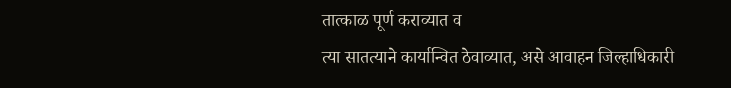तात्काळ पूर्ण कराव्यात व
त्या सातत्याने कार्यान्वित ठेवाव्यात, असे आवाहन जिल्हाधिकारी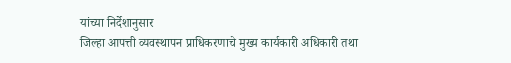यांच्या निर्देशानुसार
जिल्हा आपत्ती व्यवस्थापन प्राधिकरणाचे मुख्य कार्यकारी अधिकारी तथा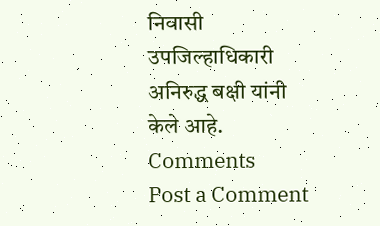निवासी उपजिल्हाधिकारी
अनिरुद्ध बक्षी यांनी केले आहे.
Comments
Post a Comment